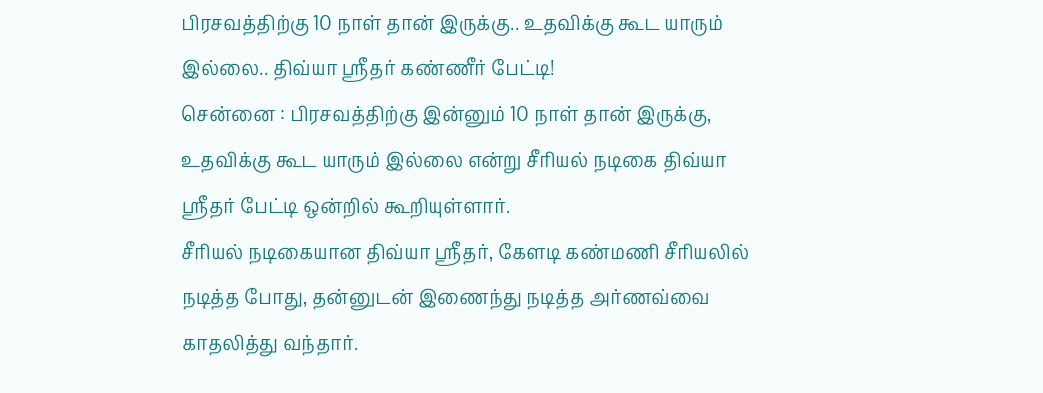பிரசவத்திற்கு 10 நாள் தான் இருக்கு.. உதவிக்கு கூட யாரும் இல்லை.. திவ்யா ஸ்ரீதர் கண்ணீர் பேட்டி!
சென்னை : பிரசவத்திற்கு இன்னும் 10 நாள் தான் இருக்கு, உதவிக்கு கூட யாரும் இல்லை என்று சீரியல் நடிகை திவ்யா ஸ்ரீதர் பேட்டி ஒன்றில் கூறியுள்ளார்.
சீரியல் நடிகையான திவ்யா ஸ்ரீதர், கேளடி கண்மணி சீரியலில் நடித்த போது, தன்னுடன் இணைந்து நடித்த அர்ணவ்வை காதலித்து வந்தார்.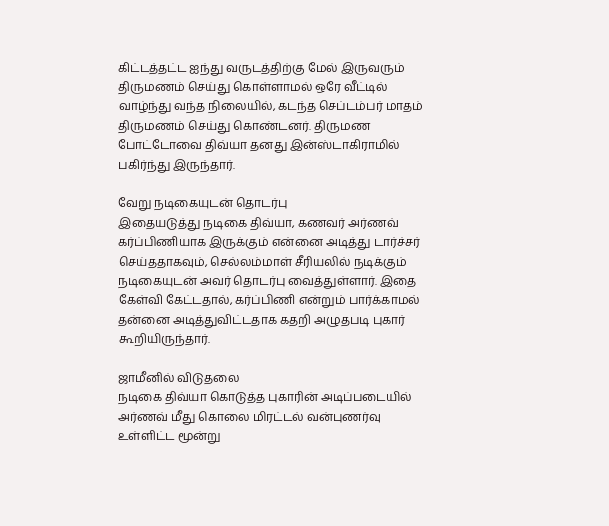கிட்டத்தட்ட ஐந்து வருடத்திற்கு மேல் இருவரும் திருமணம் செய்து கொள்ளாமல் ஒரே வீட்டில் வாழ்ந்து வந்த நிலையில், கடந்த செப்டம்பர் மாதம் திருமணம் செய்து கொண்டனர். திருமண போட்டோவை திவ்யா தனது இன்ஸ்டாகிராமில் பகிர்ந்து இருந்தார்.

வேறு நடிகையுடன் தொடர்பு
இதையடுத்து நடிகை திவ்யா, கணவர் அர்ணவ் கர்ப்பிணியாக இருக்கும் என்னை அடித்து டார்ச்சர் செய்ததாகவும், செல்லம்மாள் சீரியலில் நடிக்கும் நடிகையுடன் அவர் தொடர்பு வைத்துள்ளார். இதை கேள்வி கேட்டதால், கர்ப்பிணி என்றும் பார்க்காமல் தன்னை அடித்துவிட்டதாக கதறி அழுதபடி புகார் கூறியிருந்தார்.

ஜாமீனில் விடுதலை
நடிகை திவ்யா கொடுத்த புகாரின் அடிப்படையில் அர்ணவ் மீது கொலை மிரட்டல் வன்புணர்வு உள்ளிட்ட மூன்று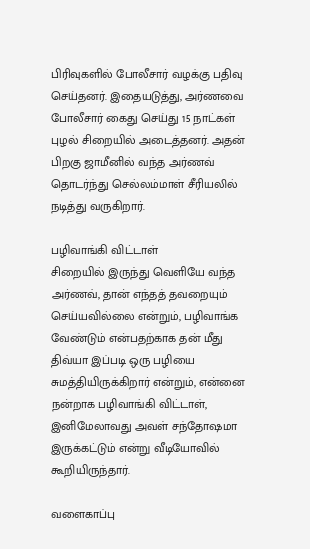பிரிவுகளில் போலீசார் வழக்கு பதிவு செய்தனர். இதையடுத்து, அர்ணவை போலீசார் கைது செய்து 15 நாட்கள் புழல் சிறையில் அடைத்தனர். அதன் பிறகு ஜாமீனில் வந்த அர்ணவ் தொடர்ந்து செல்லம்மாள் சீரியலில் நடித்து வருகிறார்.

பழிவாங்கி விட்டாள்
சிறையில் இருந்து வெளியே வந்த அர்ணவ், தான் எந்தத் தவறையும் செய்யவில்லை என்றும், பழிவாங்க வேண்டும் என்பதற்காக தன் மீது திவ்யா இப்படி ஒரு பழியை சுமத்தியிருக்கிறார் என்றும், என்னை நன்றாக பழிவாங்கி விட்டாள், இனிமேலாவது அவள் சந்தோஷமா இருக்கட்டும் என்று வீடியோவில் கூறியிருந்தார்.

வளைகாப்பு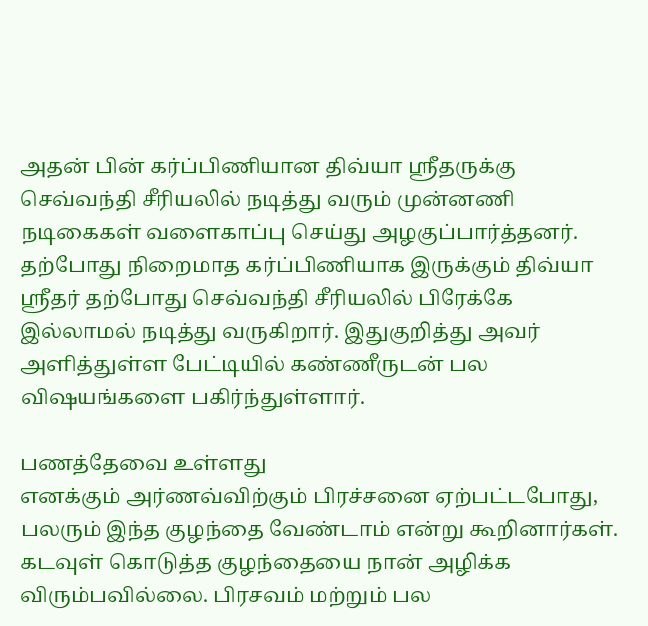அதன் பின் கர்ப்பிணியான திவ்யா ஸ்ரீதருக்கு செவ்வந்தி சீரியலில் நடித்து வரும் முன்னணி நடிகைகள் வளைகாப்பு செய்து அழகுப்பார்த்தனர். தற்போது நிறைமாத கர்ப்பிணியாக இருக்கும் திவ்யா ஸ்ரீதர் தற்போது செவ்வந்தி சீரியலில் பிரேக்கே இல்லாமல் நடித்து வருகிறார். இதுகுறித்து அவர் அளித்துள்ள பேட்டியில் கண்ணீருடன் பல விஷயங்களை பகிர்ந்துள்ளார்.

பணத்தேவை உள்ளது
எனக்கும் அர்ணவ்விற்கும் பிரச்சனை ஏற்பட்டபோது, பலரும் இந்த குழந்தை வேண்டாம் என்று கூறினார்கள். கடவுள் கொடுத்த குழந்தையை நான் அழிக்க விரும்பவில்லை. பிரசவம் மற்றும் பல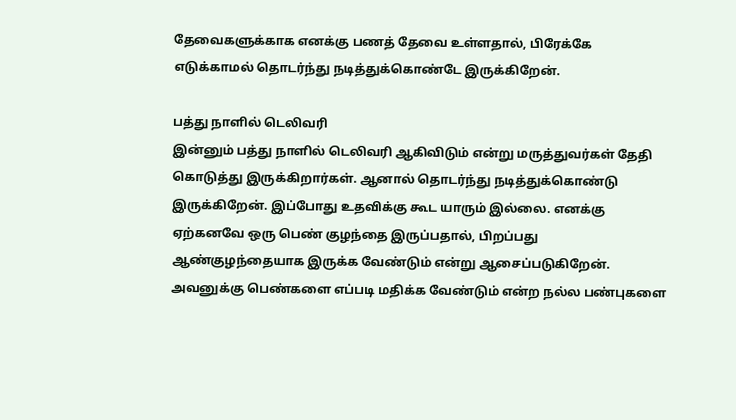தேவைகளுக்காக எனக்கு பணத் தேவை உள்ளதால், பிரேக்கே எடுக்காமல் தொடர்ந்து நடித்துக்கொண்டே இருக்கிறேன்.

பத்து நாளில் டெலிவரி
இன்னும் பத்து நாளில் டெலிவரி ஆகிவிடும் என்று மருத்துவர்கள் தேதி கொடுத்து இருக்கிறார்கள். ஆனால் தொடர்ந்து நடித்துக்கொண்டு இருக்கிறேன். இப்போது உதவிக்கு கூட யாரும் இல்லை. எனக்கு ஏற்கனவே ஒரு பெண் குழந்தை இருப்பதால், பிறப்பது ஆண்குழந்தையாக இருக்க வேண்டும் என்று ஆசைப்படுகிறேன். அவனுக்கு பெண்களை எப்படி மதிக்க வேண்டும் என்ற நல்ல பண்புகளை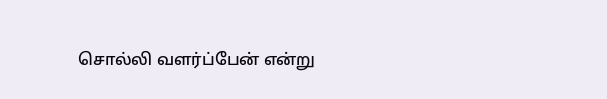சொல்லி வளர்ப்பேன் என்று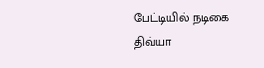பேட்டியில் நடிகை திவ்யா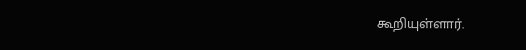கூறியுள்ளார்.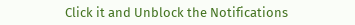Click it and Unblock the Notifications